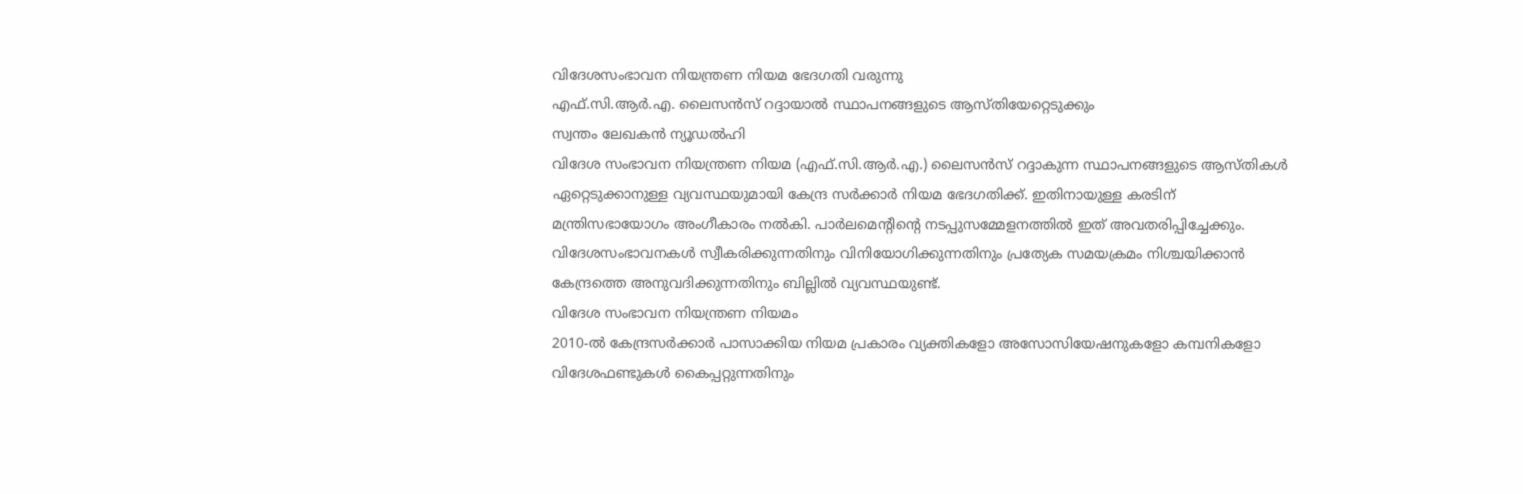വിദേശസംഭാവന നിയന്ത്രണ നിയമ ഭേദഗതി വരുന്നു
എഫ്.സി.ആർ.എ. ലൈസൻസ് റദ്ദായാൽ സ്ഥാപനങ്ങളുടെ ആസ്തിയേറ്റെടുക്കും
സ്വന്തം ലേഖകൻ ന്യൂഡൽഹി
വിദേശ സംഭാവന നിയന്ത്രണ നിയമ (എഫ്.സി.ആർ.എ.) ലൈസൻസ് റദ്ദാകുന്ന സ്ഥാപനങ്ങളുടെ ആസ്തികൾ ഏറ്റെടുക്കാനുള്ള വ്യവസ്ഥയുമായി കേന്ദ്ര സർക്കാർ നിയമ ഭേദഗതിക്ക്. ഇതിനായുള്ള കരടിന് മന്ത്രിസഭായോഗം അംഗീകാരം നൽകി. പാർലമെന്റിന്റെ നടപ്പുസമ്മേളനത്തിൽ ഇത് അവതരിപ്പിച്ചേക്കും.
വിദേശസംഭാവനകൾ സ്വീകരിക്കുന്നതിനും വിനിയോഗിക്കുന്നതിനും പ്രത്യേക സമയക്രമം നിശ്ചയിക്കാൻ കേന്ദ്രത്തെ അനുവദിക്കുന്നതിനും ബില്ലിൽ വ്യവസ്ഥയുണ്ട്.
വിദേശ സംഭാവന നിയന്ത്രണ നിയമം
2010-ൽ കേന്ദ്രസർക്കാർ പാസാക്കിയ നിയമ പ്രകാരം വ്യക്തികളോ അസോസിയേഷനുകളോ കമ്പനികളോ വിദേശഫണ്ടുകൾ കൈപ്പറ്റുന്നതിനും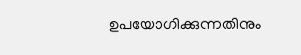ഉപയോഗിക്കുന്നതിനും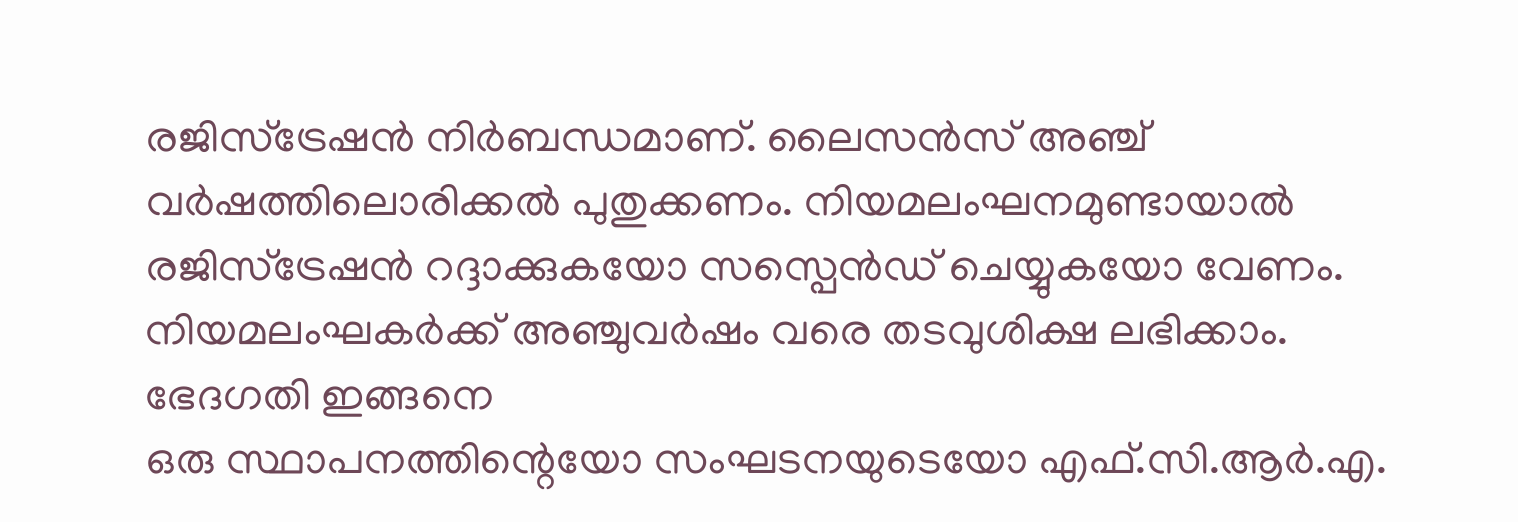രജിസ്ട്രേഷൻ നിർബന്ധമാണ്. ലൈസൻസ് അഞ്ച് വർഷത്തിലൊരിക്കൽ പുതുക്കണം. നിയമലംഘനമുണ്ടായാൽ രജിസ്ട്രേഷൻ റദ്ദാക്കുകയോ സസ്പെൻഡ് ചെയ്യുകയോ വേണം. നിയമലംഘകർക്ക് അഞ്ചുവർഷം വരെ തടവുശിക്ഷ ലഭിക്കാം.
ഭേദഗതി ഇങ്ങനെ
ഒരു സ്ഥാപനത്തിന്റെയോ സംഘടനയുടെയോ എഫ്.സി.ആർ.എ.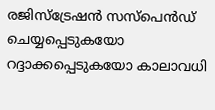രജിസ്ട്രേഷൻ സസ്പെൻഡ് ചെയ്യപ്പെടുകയോ റദ്ദാക്കപ്പെടുകയോ കാലാവധി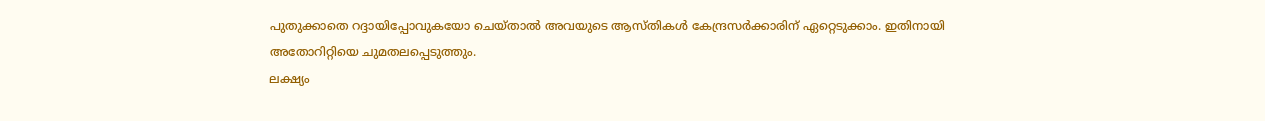പുതുക്കാതെ റദ്ദായിപ്പോവുകയോ ചെയ്താൽ അവയുടെ ആസ്തികൾ കേന്ദ്രസർക്കാരിന് ഏറ്റെടുക്കാം. ഇതിനായി അതോറിറ്റിയെ ചുമതലപ്പെടുത്തും.
ലക്ഷ്യം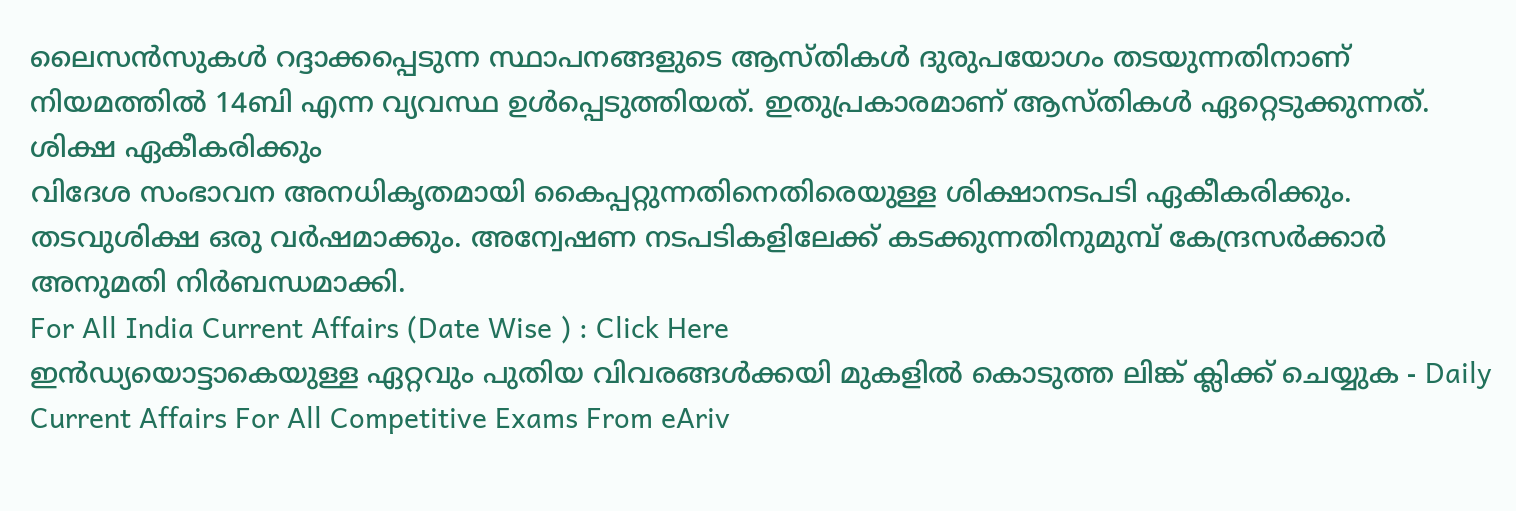ലൈസൻസുകൾ റദ്ദാക്കപ്പെടുന്ന സ്ഥാപനങ്ങളുടെ ആസ്തികൾ ദുരുപയോഗം തടയുന്നതിനാണ് നിയമത്തിൽ 14ബി എന്ന വ്യവസ്ഥ ഉൾപ്പെടുത്തിയത്. ഇതുപ്രകാരമാണ് ആസ്തികൾ ഏറ്റെടുക്കുന്നത്.
ശിക്ഷ ഏകീകരിക്കും
വിദേശ സംഭാവന അനധികൃതമായി കൈപ്പറ്റുന്നതിനെതിരെയുള്ള ശിക്ഷാനടപടി ഏകീകരിക്കും. തടവുശിക്ഷ ഒരു വർഷമാക്കും. അന്വേഷണ നടപടികളിലേക്ക് കടക്കുന്നതിനുമുമ്പ് കേന്ദ്രസർക്കാർ അനുമതി നിർബന്ധമാക്കി.
For All India Current Affairs (Date Wise ) : Click Here
ഇൻഡ്യയൊട്ടാകെയുള്ള ഏറ്റവും പുതിയ വിവരങ്ങൾക്കയി മുകളിൽ കൊടുത്ത ലിങ്ക് ക്ലിക്ക് ചെയ്യുക - Daily Current Affairs For All Competitive Exams From eAriv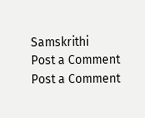Samskrithi
Post a Comment
Post a Comment